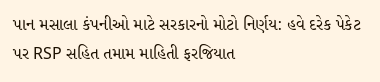પાન મસાલા કંપનીઓ માટે સરકારનો મોટો નિર્ણય: હવે દરેક પેકેટ પર RSP સહિત તમામ માહિતી ફરજિયાત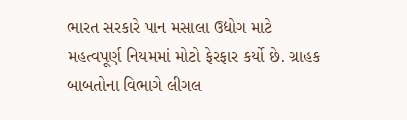ભારત સરકારે પાન મસાલા ઉદ્યોગ માટે મહત્વપૂર્ણ નિયમમાં મોટો ફેરફાર કર્યો છે. ગ્રાહક બાબતોના વિભાગે લીગલ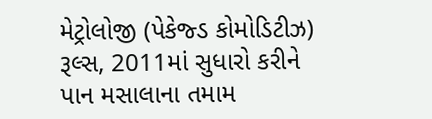મેટ્રોલોજી (પેકેજ્ડ કોમોડિટીઝ) રૂલ્સ, 2011માં સુધારો કરીને પાન મસાલાના તમામ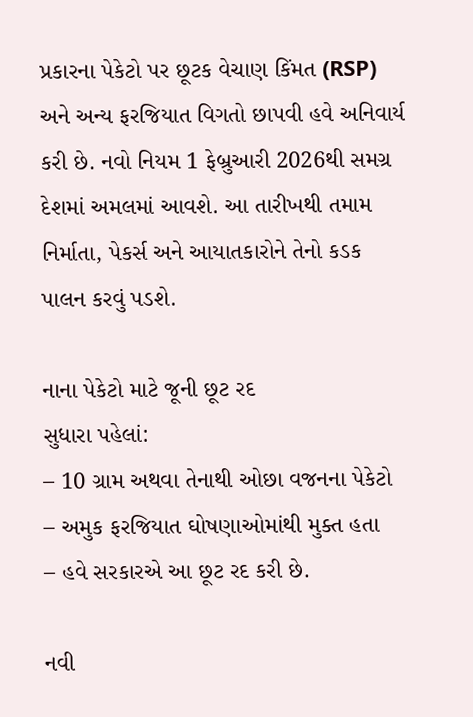પ્રકારના પેકેટો પર છૂટક વેચાણ કિંમત (RSP) અને અન્ય ફરજિયાત વિગતો છાપવી હવે અનિવાર્ય કરી છે. નવો નિયમ 1 ફેબ્રુઆરી 2026થી સમગ્ર દેશમાં અમલમાં આવશે. આ તારીખથી તમામ નિર્માતા, પેકર્સ અને આયાતકારોને તેનો કડક પાલન કરવું પડશે.

નાના પેકેટો માટે જૂની છૂટ રદ
સુધારા પહેલાં:
– 10 ગ્રામ અથવા તેનાથી ઓછા વજનના પેકેટો
– અમુક ફરજિયાત ઘોષણાઓમાંથી મુક્ત હતા
– હવે સરકારએ આ છૂટ રદ કરી છે.

નવી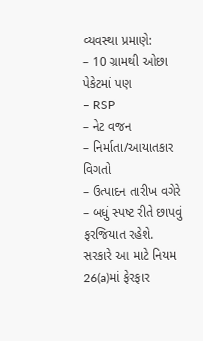વ્યવસ્થા પ્રમાણે:
– 10 ગ્રામથી ઓછા પેકેટમાં પણ
– RSP
– નેટ વજન
– નિર્માતા/આયાતકાર વિગતો
– ઉત્પાદન તારીખ વગેરે
– બધું સ્પષ્ટ રીતે છાપવું ફરજિયાત રહેશે.
સરકારે આ માટે નિયમ 26(a)માં ફેરફાર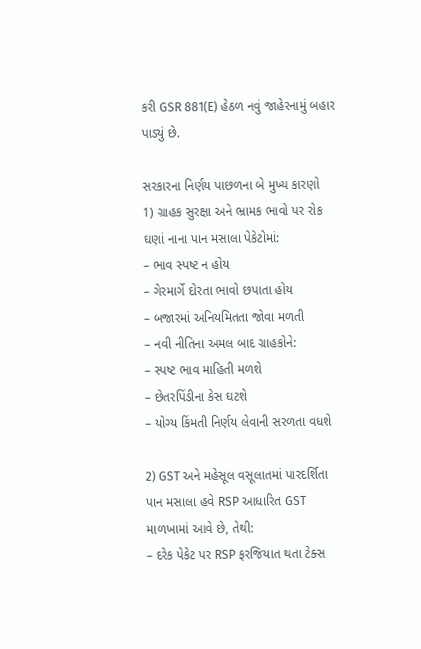કરી GSR 881(E) હેઠળ નવું જાહેરનામું બહાર પાડ્યું છે.

સરકારના નિર્ણય પાછળના બે મુખ્ય કારણો
1) ગ્રાહક સુરક્ષા અને ભ્રામક ભાવો પર રોક
ઘણાં નાના પાન મસાલા પેકેટોમાં:
– ભાવ સ્પષ્ટ ન હોય
– ગેરમાર્ગે દોરતા ભાવો છપાતા હોય
– બજારમાં અનિયમિતતા જોવા મળતી
– નવી નીતિના અમલ બાદ ગ્રાહકોને:
– સ્પષ્ટ ભાવ માહિતી મળશે
– છેતરપિંડીના કેસ ઘટશે
– યોગ્ય કિંમતી નિર્ણય લેવાની સરળતા વધશે

2) GST અને મહેસૂલ વસૂલાતમાં પારદર્શિતા
પાન મસાલા હવે RSP આધારિત GST માળખામાં આવે છે, તેથી:
– દરેક પેકેટ પર RSP ફરજિયાત થતા ટેક્સ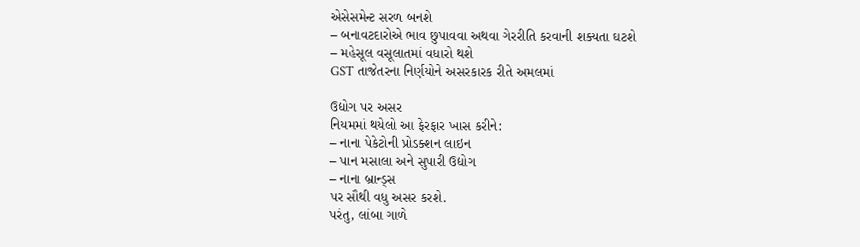એસેસમેન્ટ સરળ બનશે
– બનાવટદારોએ ભાવ છુપાવવા અથવા ગેરરીતિ કરવાની શક્યતા ઘટશે
– મહેસૂલ વસૂલાતમાં વધારો થશે
GST તાજેતરના નિર્ણયોને અસરકારક રીતે અમલમાં

ઉદ્યોગ પર અસર
નિયમમાં થયેલો આ ફેરફાર ખાસ કરીને:
– નાના પેકેટોની પ્રોડક્શન લાઇન
– પાન મસાલા અને સુપારી ઉદ્યોગ
– નાના બ્રાન્ડ્સ
પર સૌથી વધુ અસર કરશે.
પરંતુ, લાંબા ગાળે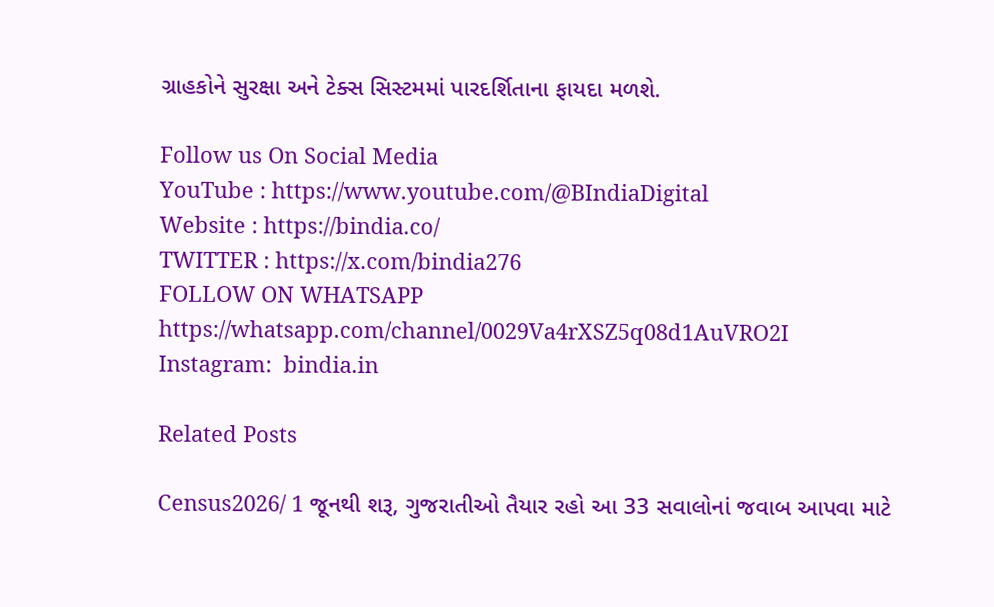ગ્રાહકોને સુરક્ષા અને ટેક્સ સિસ્ટમમાં પારદર્શિતાના ફાયદા મળશે.

Follow us On Social Media
YouTube : https://www.youtube.com/@BIndiaDigital
Website : https://bindia.co/
TWITTER : https://x.com/bindia276
FOLLOW ON WHATSAPP  https://whatsapp.com/channel/0029Va4rXSZ5q08d1AuVRO2I
Instagram:  bindia.in

Related Posts

Census2026/ 1 જૂનથી શરૂ, ગુજરાતીઓ તૈયાર રહો આ 33 સવાલોનાં જવાબ આપવા માટે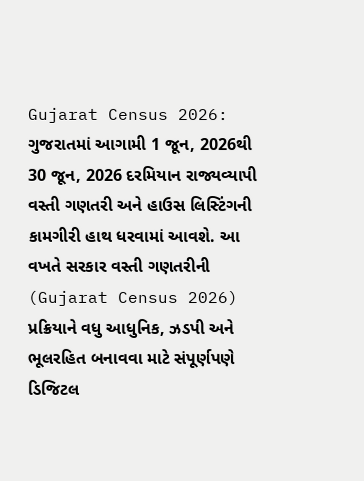Gujarat Census 2026: ગુજરાતમાં આગામી 1 જૂન, 2026થી 30 જૂન, 2026 દરમિયાન રાજ્યવ્યાપી વસ્તી ગણતરી અને હાઉસ લિસ્ટિંગની કામગીરી હાથ ધરવામાં આવશે. આ વખતે સરકાર વસ્તી ગણતરીની (Gujarat Census 2026) પ્રક્રિયાને વધુ આધુનિક, ઝડપી અને ભૂલરહિત બનાવવા માટે સંપૂર્ણપણે ડિજિટલ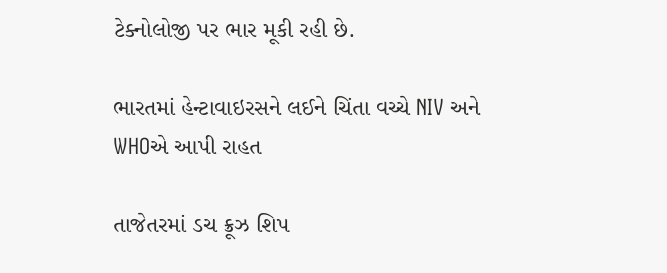ટેક્નોલોજી પર ભાર મૂકી રહી છે.

ભારતમાં હેન્ટાવાઇરસને લઈને ચિંતા વચ્ચે NIV અને WHOએ આપી રાહત

તાજેતરમાં ડચ ક્રૂઝ શિપ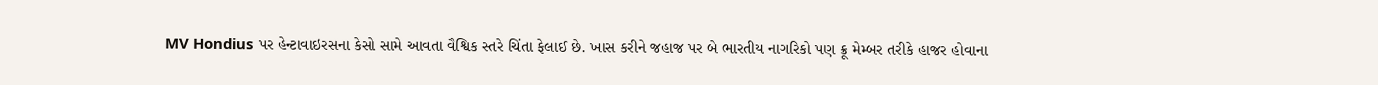MV Hondius પર હેન્ટાવાઇરસના કેસો સામે આવતા વૈશ્વિક સ્તરે ચિંતા ફેલાઈ છે. ખાસ કરીને જહાજ પર બે ભારતીય નાગરિકો પણ ક્રૂ મેમ્બર તરીકે હાજર હોવાના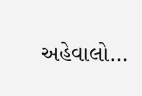અહેવાલો…